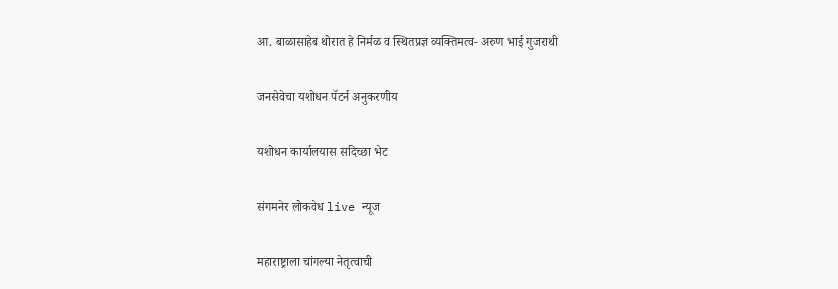आ. बाळासाहेब थोरात हे निर्मळ व स्थितप्रज्ञ व्यक्तिमत्व- अरुण भाई गुजराथी

जनसेवेचा यशोधन पॅटर्न अनुकरणीय

यशोधन कार्यालयास सदिच्छा भेट

संगमनेर लोकवेध live न्यूज

महाराष्ट्राला चांगल्या नेतृत्वाची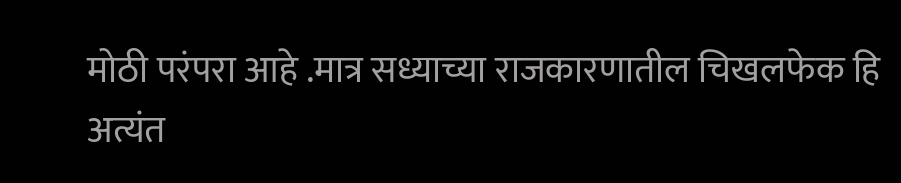मोठी परंपरा आहे .मात्र सध्याच्या राजकारणातील चिखलफेक हि अत्यंत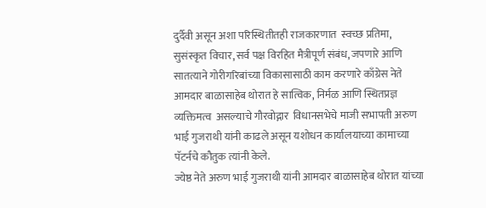दुर्दैवी असून अशा परिस्थितीतही राजकारणात  स्वच्छ प्रतिमा, सुसंस्कृत विचार, सर्व पक्ष विरहित मैत्रीपूर्ण संबंध, जपणारे आणि सातत्याने गोरीगरिबांच्या विकासासाठी काम करणारे काँग्रेस नेते आमदार बाळासाहेब थोरात हे सात्विक, निर्मळ आणि स्थितप्रज्ञ व्यक्तिमत्व  असल्याचे गौरवोद्गार  विधानसभेचे माजी सभापती अरुण भाई गुजराथी यांनी काढले असून यशोधन कार्यालयाच्या कामाच्या पॅटर्नचे कौतुक त्यांनी केले.
ज्येष्ठ नेते अरुण भाई गुजराथी यांनी आमदार बाळासाहेब थोरात यांच्या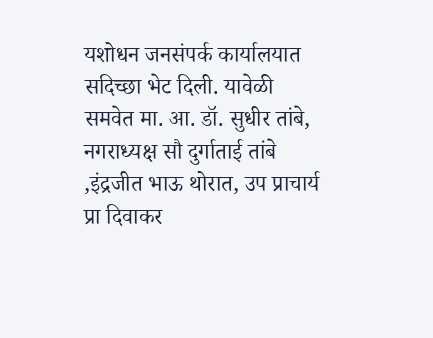यशोधन जनसंपर्क कार्यालयात सदिच्छा भेट दिली. यावेळी समवेत मा. आ. डॉ. सुधीर तांबे, नगराध्यक्ष सौ दुर्गाताई तांबे ,इंद्रजीत भाऊ थोरात, उप प्राचार्य प्रा दिवाकर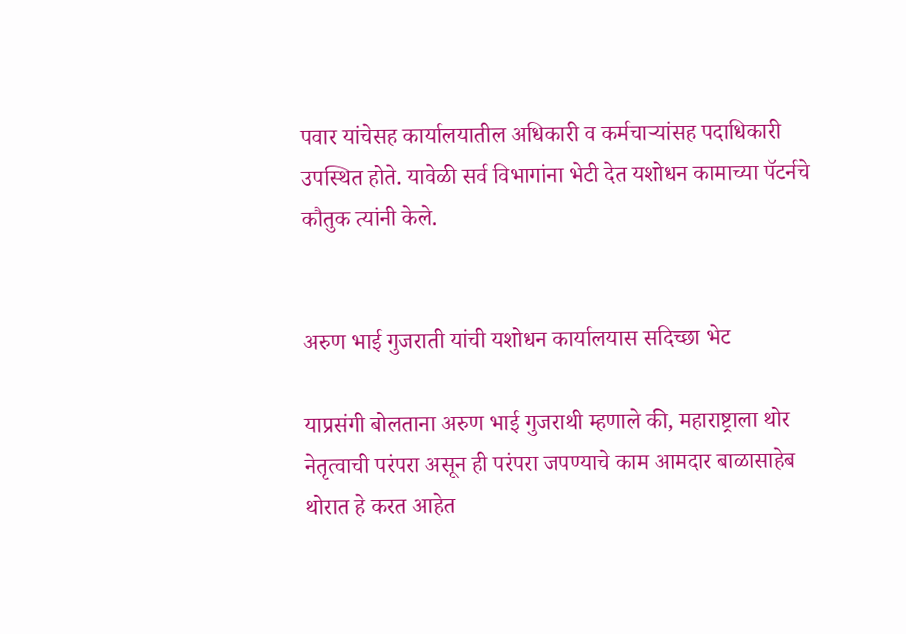पवार यांचेसह कार्यालयातील अधिकारी व कर्मचाऱ्यांसह पदाधिकारी उपस्थित होते. यावेळी सर्व विभागांना भेटी देत यशोधन कामाच्या पॅटर्नचे कौतुक त्यांनी केले.


अरुण भाई गुजराती यांची यशोधन कार्यालयास सदिच्छा भेट

याप्रसंगी बोलताना अरुण भाई गुजराथी म्हणाले की, महाराष्ट्राला थोर नेतृत्वाची परंपरा असून ही परंपरा जपण्याचे काम आमदार बाळासाहेब थोरात हे करत आहेत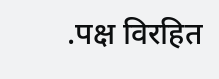.पक्ष विरहित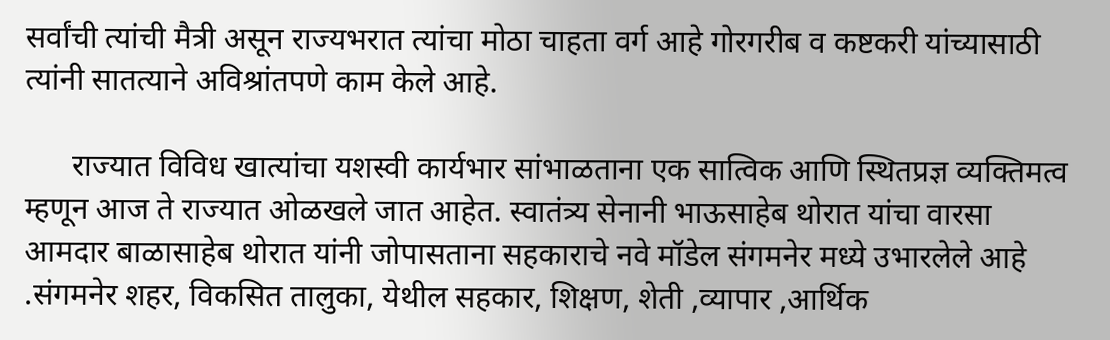सर्वांची त्यांची मैत्री असून राज्यभरात त्यांचा मोठा चाहता वर्ग आहे गोरगरीब व कष्टकरी यांच्यासाठी त्यांनी सातत्याने अविश्रांतपणे काम केले आहे.

      राज्यात विविध खात्यांचा यशस्वी कार्यभार सांभाळताना एक सात्विक आणि स्थितप्रज्ञ व्यक्तिमत्व म्हणून आज ते राज्यात ओळखले जात आहेत. स्वातंत्र्य सेनानी भाऊसाहेब थोरात यांचा वारसा आमदार बाळासाहेब थोरात यांनी जोपासताना सहकाराचे नवे मॉडेल संगमनेर मध्ये उभारलेले आहे .संगमनेर शहर, विकसित तालुका, येथील सहकार, शिक्षण, शेती ,व्यापार ,आर्थिक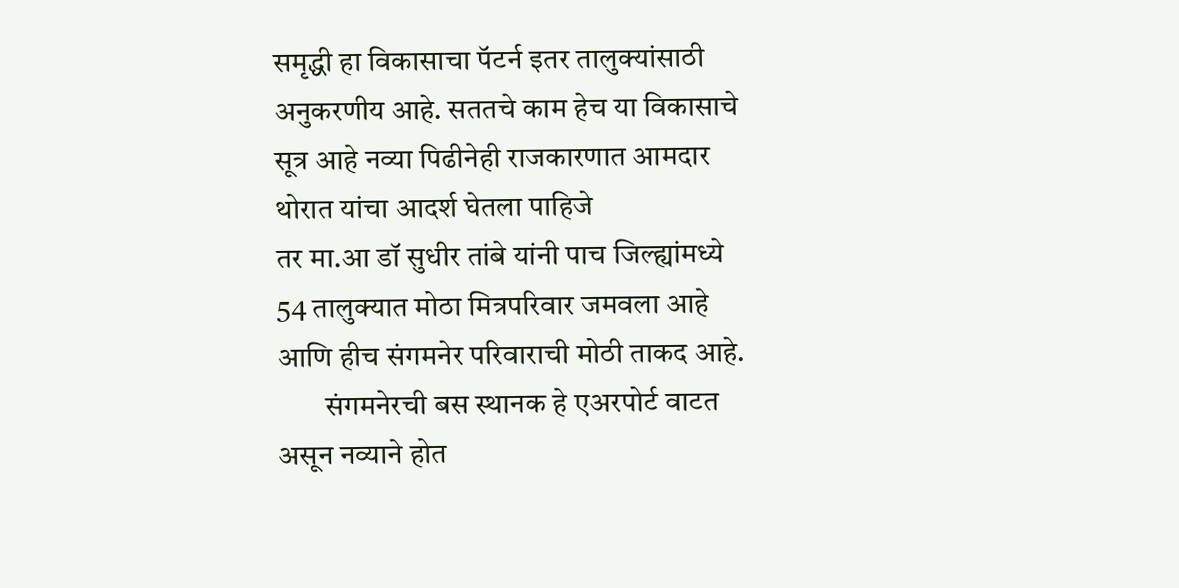समृद्धी हा विकासाचा पॅटर्न इतर तालुक्यांसाठी अनुकरणीय आहे. सततचे काम हेच या विकासाचे सूत्र आहे नव्या पिढीनेही राजकारणात आमदार थोरात यांचा आदर्श घेतला पाहिजे
तर मा.आ डॉ सुधीर तांबे यांनी पाच जिल्ह्यांमध्ये 54 तालुक्यात मोठा मित्रपरिवार जमवला आहे आणि हीच संगमनेर परिवाराची मोठी ताकद आहे.
        संगमनेरची बस स्थानक हे एअरपोर्ट वाटत असून नव्याने होत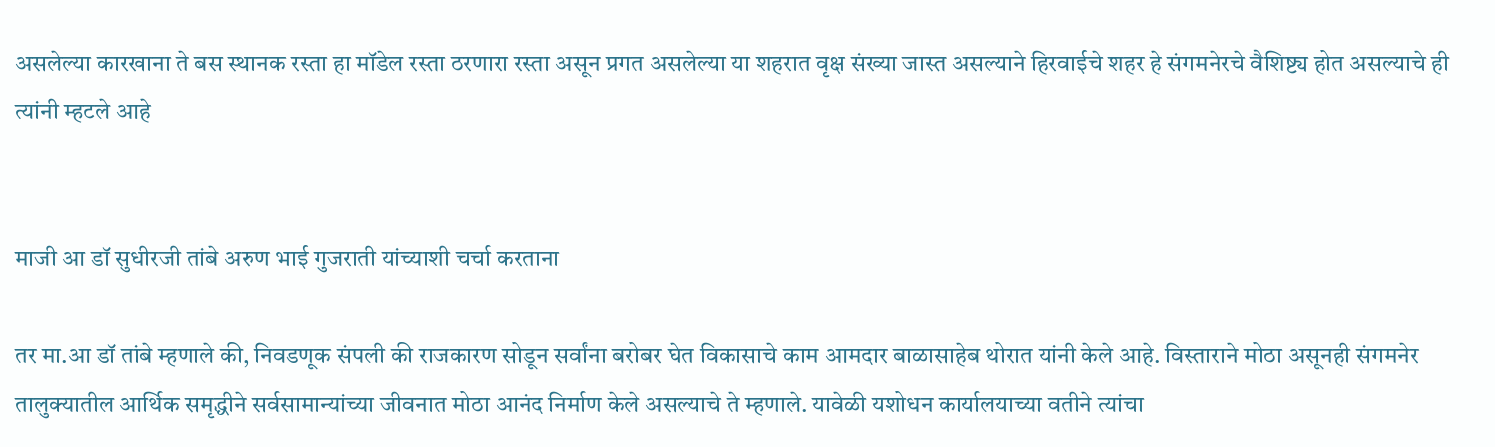असलेल्या कारखाना ते बस स्थानक रस्ता हा मॉडेल रस्ता ठरणारा रस्ता असून प्रगत असलेल्या या शहरात वृक्ष संख्या जास्त असल्याने हिरवाईचे शहर हे संगमनेरचे वैशिष्ट्य होत असल्याचे ही त्यांनी म्हटले आहे


माजी आ डॉ सुधीरजी तांबे अरुण भाई गुजराती यांच्याशी चर्चा करताना

तर मा.आ डॉ तांबे म्हणाले की, निवडणूक संपली की राजकारण सोडून सर्वांना बरोबर घेत विकासाचे काम आमदार बाळासाहेब थोरात यांनी केले आहे. विस्ताराने मोठा असूनही संगमनेर तालुक्यातील आर्थिक समृद्धीने सर्वसामान्यांच्या जीवनात मोठा आनंद निर्माण केले असल्याचे ते म्हणाले. यावेळी यशोधन कार्यालयाच्या वतीने त्यांचा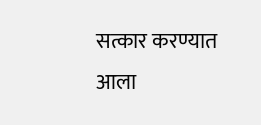सत्कार करण्यात आला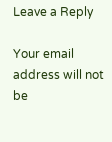Leave a Reply

Your email address will not be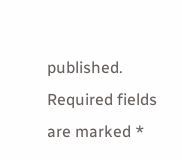published. Required fields are marked *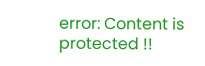error: Content is protected !!